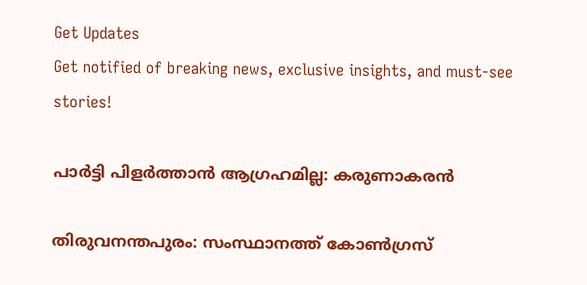Get Updates
Get notified of breaking news, exclusive insights, and must-see stories!

പാര്‍ട്ടി പിളര്‍ത്താന്‍ ആഗ്രഹമില്ല: കരുണാകരന്‍

തിരുവനന്തപുരം: സംസ്ഥാനത്ത് കോണ്‍ഗ്രസ്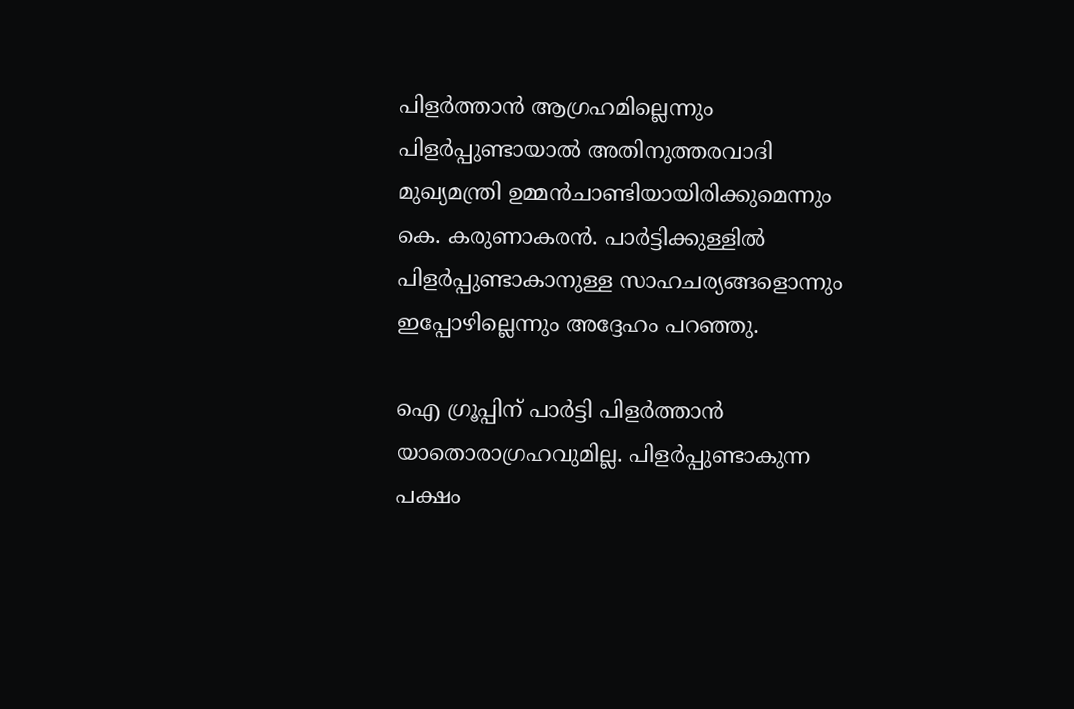പിളര്‍ത്താന്‍ ആഗ്രഹമില്ലെന്നും പിളര്‍പ്പുണ്ടായാല്‍ അതിനുത്തരവാദി മുഖ്യമന്ത്രി ഉമ്മന്‍ചാണ്ടിയായിരിക്കുമെന്നും കെ. കരുണാകരന്‍. പാര്‍ട്ടിക്കുള്ളില്‍ പിളര്‍പ്പുണ്ടാകാനുള്ള സാഹചര്യങ്ങളൊന്നും ഇപ്പോഴില്ലെന്നും അദ്ദേഹം പറഞ്ഞു.

ഐ ഗ്രൂപ്പിന് പാര്‍ട്ടി പിളര്‍ത്താന്‍ യാതൊരാഗ്രഹവുമില്ല. പിളര്‍പ്പുണ്ടാകുന്ന പക്ഷം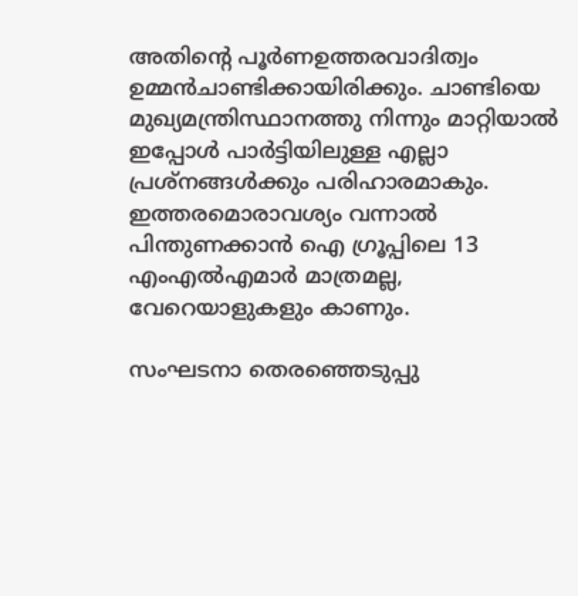അതിന്റെ പൂര്‍ണഉത്തരവാദിത്വം ഉമ്മന്‍ചാണ്ടിക്കായിരിക്കും. ചാണ്ടിയെ മുഖ്യമന്ത്രിസ്ഥാനത്തു നിന്നും മാറ്റിയാല്‍ ഇപ്പോള്‍ പാര്‍ട്ടിയിലുള്ള എല്ലാ പ്രശ്നങ്ങള്‍ക്കും പരിഹാരമാകും. ഇത്തരമൊരാവശ്യം വന്നാല്‍ പിന്തുണക്കാന്‍ ഐ ഗ്രൂപ്പിലെ 13 എംഎല്‍എമാര്‍ മാത്രമല്ല, വേറെയാളുകളും കാണും.

സംഘടനാ തെരഞ്ഞെടുപ്പു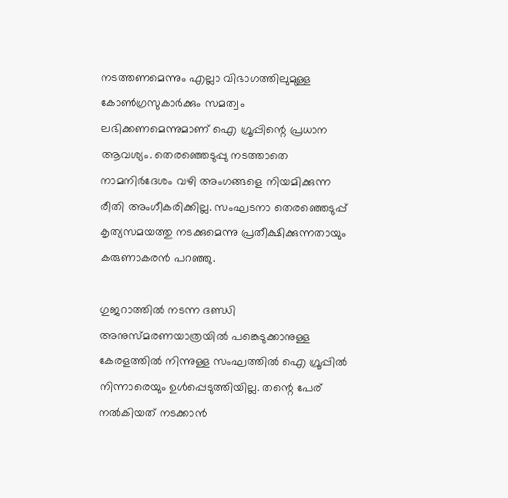നടത്തണമെന്നും എല്ലാ വിഭാഗത്തിലുമുള്ള കോണ്‍ഗ്രസുകാര്‍ക്കും സമത്വം ലഭിക്കണമെന്നുമാണ് ഐ ഗ്രൂപ്പിന്റെ പ്രധാന ആവശ്യം. തെരഞ്ഞെടുപ്പു നടത്താതെ നാമനിര്‍ദേശം വഴി അംഗങ്ങളെ നിയമിക്കുന്ന രീതി അംഗീകരിക്കില്ല. സംഘടനാ തെരഞ്ഞെടുപ്പ് കൃത്യസമയത്തു നടക്കുമെന്നു പ്രതീക്ഷിക്കുന്നതായും കരുണാകരന്‍ പറഞ്ഞു.

ഗുജറാത്തില്‍ നടന്ന ദണ്ഡി അനുസ്മരണയാത്രയില്‍ പങ്കെടുക്കാനുള്ള കേരളത്തില്‍ നിന്നുള്ള സംഘത്തില്‍ ഐ ഗ്രൂപ്പില്‍ നിന്നാരെയും ഉള്‍പ്പെടുത്തിയില്ല. തന്റെ പേര് നല്‍കിയത് നടക്കാന്‍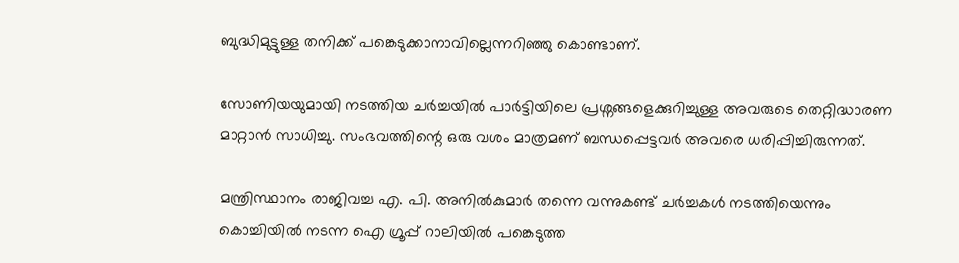ബുദ്ധിമുട്ടുള്ള തനിക്ക് പങ്കെടുക്കാനാവില്ലെന്നറിഞ്ഞു കൊണ്ടാണ്.

സോണിയയുമായി നടത്തിയ ചര്‍ച്ചയില്‍ പാര്‍ട്ടിയിലെ പ്രശ്നങ്ങളെക്കുറിച്ചുള്ള അവരുടെ തെറ്റിദ്ധാരണ മാറ്റാന്‍ സാധിച്ചു. സംഭവത്തിന്റെ ഒരു വശം മാത്രമണ് ബന്ധപ്പെട്ടവര്‍ അവരെ ധരിപ്പിച്ചിരുന്നത്.

മന്ത്രിസ്ഥാനം രാജിവച്ച എ. പി. അനില്‍കുമാര്‍ തന്നെ വന്നുകണ്ട് ചര്‍ച്ചകള്‍ നടത്തിയെന്നും കൊച്ചിയില്‍ നടന്ന ഐ ഗ്രൂപ്പ് റാലിയില്‍ പങ്കെടുത്ത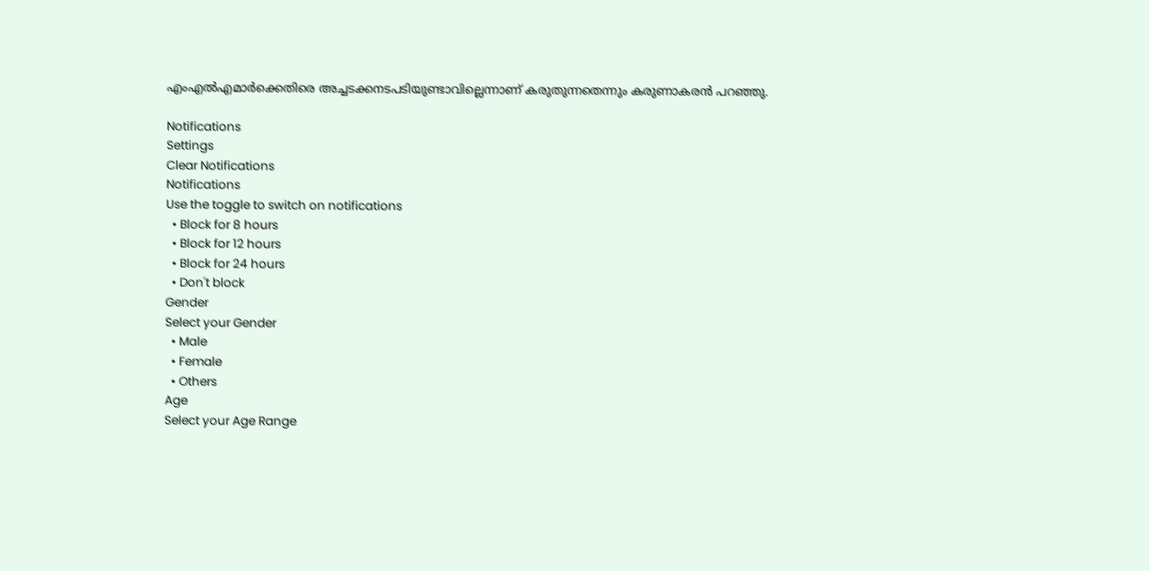എംഎല്‍എമാര്‍ക്കെതിരെ അച്ചടക്കനടപടിയുണ്ടാവില്ലെന്നാണ് കരുതുന്നതെന്നും കരുണാകരന്‍ പറഞ്ഞു.

Notifications
Settings
Clear Notifications
Notifications
Use the toggle to switch on notifications
  • Block for 8 hours
  • Block for 12 hours
  • Block for 24 hours
  • Don't block
Gender
Select your Gender
  • Male
  • Female
  • Others
Age
Select your Age Range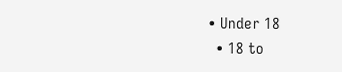• Under 18
  • 18 to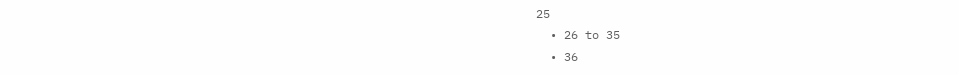25
  • 26 to 35
  • 36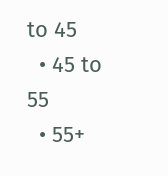to 45
  • 45 to 55
  • 55+